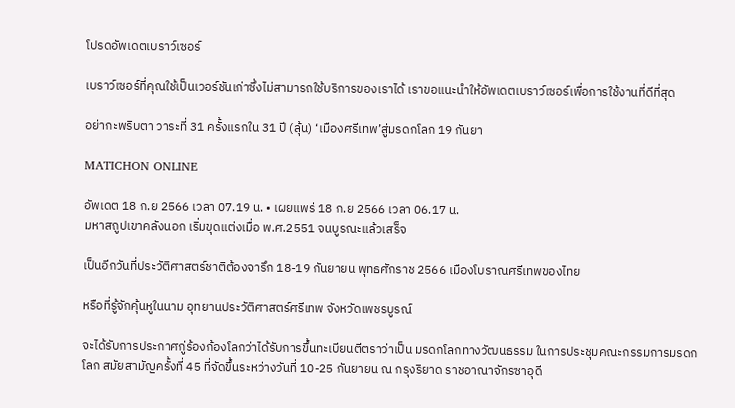โปรดอัพเดตเบราว์เซอร์

เบราว์เซอร์ที่คุณใช้เป็นเวอร์ชันเก่าซึ่งไม่สามารถใช้บริการของเราได้ เราขอแนะนำให้อัพเดตเบราว์เซอร์เพื่อการใช้งานที่ดีที่สุด

อย่ากะพริบตา วาระที่ 31 ครั้งแรกใน 31 ปี (ลุ้น) ‘เมืองศรีเทพ’สู่มรดกโลก 19 กันยา

MATICHON ONLINE

อัพเดต 18 ก.ย 2566 เวลา 07.19 น. • เผยแพร่ 18 ก.ย 2566 เวลา 06.17 น.
มหาสถูปเขาคลังนอก เริ่มขุดแต่งเมื่อ พ.ศ.2551 จนบูรณะแล้วเสร็จ

เป็นอีกวันที่ประวัติศาสตร์ชาติต้องจารึก 18-19 กันยายน พุทธศักราช 2566 เมืองโบราณศรีเทพของไทย

หรือที่รู้จักคุ้นหูในนาม อุทยานประวัติศาสตร์ศรีเทพ จังหวัดเพชรบูรณ์

จะได้รับการประกาศกู่ร้องก้องโลกว่าได้รับการขึ้นทะเบียนตีตราว่าเป็น มรดกโลกทางวัฒนธรรม ในการประชุมคณะกรรมการมรดกโลก สมัยสามัญครั้งที่ 45 ที่จัดขึ้นระหว่างวันที่ 10-25 กันยายน ณ กรุงริยาด ราชอาณาจักรซาอุดี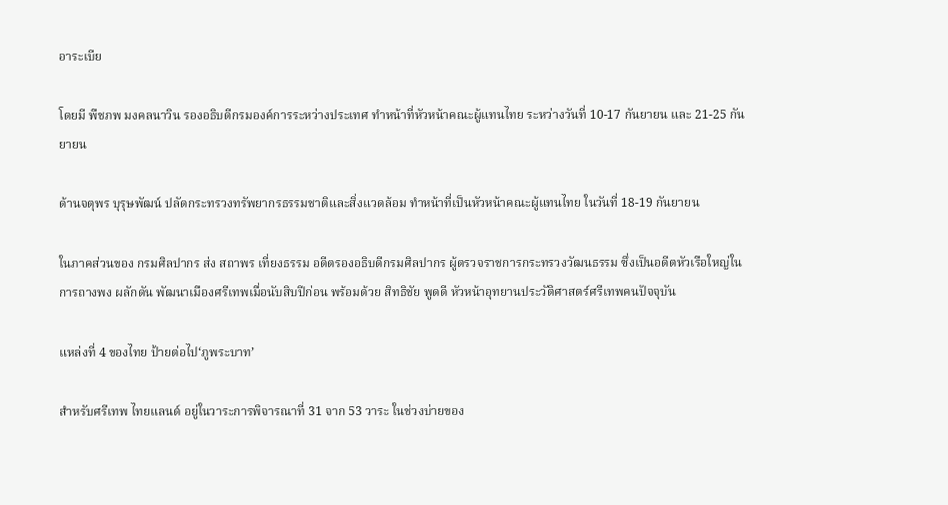อาระเบีย

โดยมี พืชภพ มงคลนาวิน รองอธิบดีกรมองค์การระหว่างประเทศ ทำหน้าที่หัวหน้าคณะผู้แทนไทย ระหว่างวันที่ 10-17 กันยายน และ 21-25 กันยายน

ด้านจตุพร บุรุษพัฒน์ ปลัดกระทรวงทรัพยากรธรรมชาติและสิ่งแวดล้อม ทำหน้าที่เป็นหัวหน้าคณะผู้แทนไทย ในวันที่ 18-19 กันยายน

ในภาคส่วนของ กรมศิลปากร ส่ง สถาพร เที่ยงธรรม อดีตรองอธิบดีกรมศิลปากร ผู้ตรวจราชการกระทรวงวัฒนธรรม ซึ่งเป็นอดีตหัวเรือใหญ่ในการถางพง ผลักดัน พัฒนาเมืองศรีเทพเมื่อนับสิบปีก่อน พร้อมด้วย สิทธิชัย พูดดี หัวหน้าอุทยานประวัติศาสตร์ศรีเทพคนปัจจุบัน

แหล่งที่ 4 ของไทย ป้ายต่อไป‘ภูพระบาท’

สำหรับศรีเทพ ไทยแลนด์ อยู่ในวาระการพิจารณาที่ 31 จาก 53 วาระ ในช่วงบ่ายของ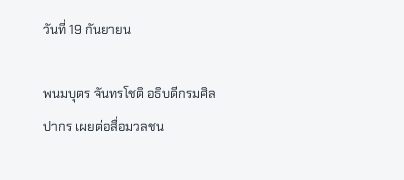วันที่ 19 กันยายน

พนมบุตร จันทรโชติ อธิบดีกรมศิลปากร เผยต่อสื่อมวลชน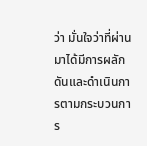ว่า มั่นใจว่าที่ผ่านมาได้มีการผลักดันและดำเนินการตามกระบวนการ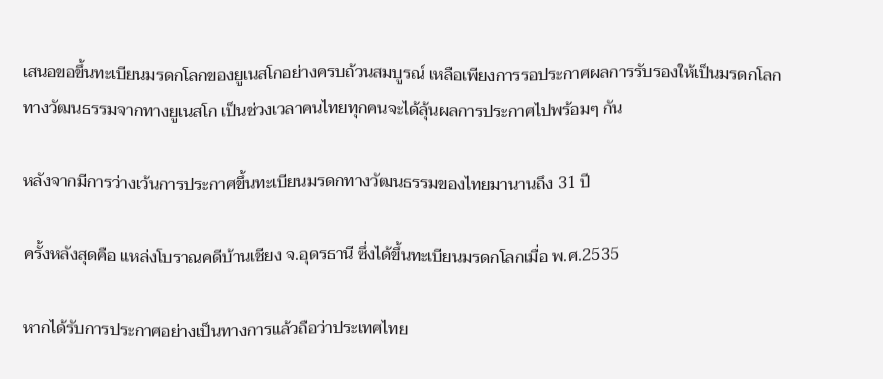เสนอขอขึ้นทะเบียนมรดกโลกของยูเนสโกอย่างครบถ้วนสมบูรณ์ เหลือเพียงการรอประกาศผลการรับรองให้เป็นมรดกโลกทางวัฒนธรรมจากทางยูเนสโก เป็นช่วงเวลาคนไทยทุกคนจะได้ลุ้นผลการประกาศไปพร้อมๆ กัน

หลังจากมีการว่างเว้นการประกาศขึ้นทะเบียนมรดกทางวัฒนธรรมของไทยมานานถึง 31 ปี

ครั้งหลังสุดคือ แหล่งโบราณคดีบ้านเชียง จ.อุดรธานี ซึ่งได้ขึ้นทะเบียนมรดกโลกเมื่อ พ.ศ.2535

หากได้รับการประกาศอย่างเป็นทางการแล้วถือว่าประเทศไทย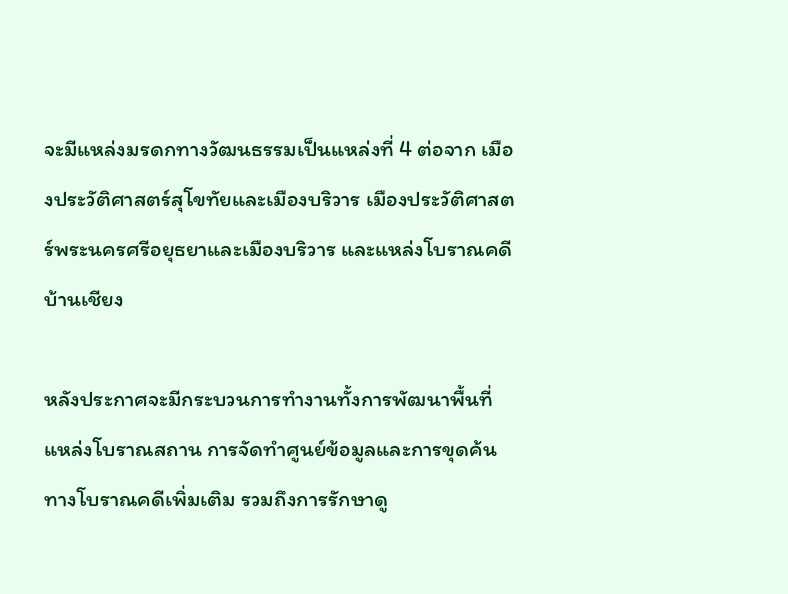จะมีแหล่งมรดกทางวัฒนธรรมเป็นแหล่งที่ 4 ต่อจาก เมืองประวัติศาสตร์สุโขทัยและเมืองบริวาร เมืองประวัติศาสตร์พระนครศรีอยุธยาและเมืองบริวาร และแหล่งโบราณคดีบ้านเชียง

หลังประกาศจะมีกระบวนการทำงานทั้งการพัฒนาพื้นที่ แหล่งโบราณสถาน การจัดทำศูนย์ข้อมูลและการขุดค้นทางโบราณคดีเพิ่มเติม รวมถึงการรักษาดู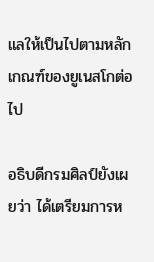แลให้เป็นไปตามหลักเกณฑ์ของยูเนสโกต่อไป

อธิบดีกรมศิลป์ยังเผยว่า ได้เตรียมการห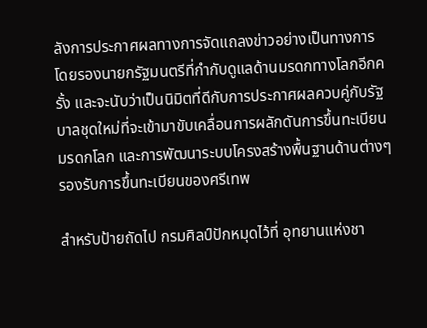ลังการประกาศผลทางการจัดแถลงข่าวอย่างเป็นทางการโดยรองนายกรัฐมนตรีที่กำกับดูแลด้านมรดกทางโลกอีกครั้ง และจะนับว่าเป็นนิมิตที่ดีกับการประกาศผลควบคู่กับรัฐบาลชุดใหม่ที่จะเข้ามาขับเคลื่อนการผลักดันการขึ้นทะเบียนมรดกโลก และการพัฒนาระบบโครงสร้างพื้นฐานด้านต่างๆ รองรับการขึ้นทะเบียนของศรีเทพ

สำหรับป้ายถัดไป กรมศิลป์ปักหมุดไว้ที่ อุทยานแห่งชา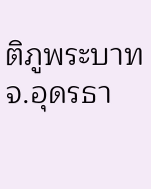ติภูพระบาท จ.อุดรธา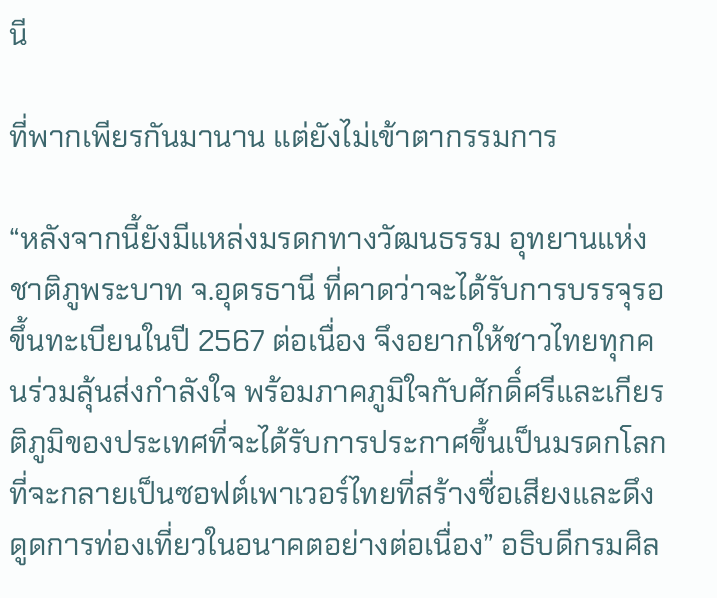นี

ที่พากเพียรกันมานาน แต่ยังไม่เข้าตากรรมการ

“หลังจากนี้ยังมีแหล่งมรดกทางวัฒนธรรม อุทยานแห่งชาติภูพระบาท จ.อุดรธานี ที่คาดว่าจะได้รับการบรรจุรอขึ้นทะเบียนในปี 2567 ต่อเนื่อง จึงอยากให้ชาวไทยทุกคนร่วมลุ้นส่งกำลังใจ พร้อมภาคภูมิใจกับศักดิ์ศรีและเกียรติภูมิของประเทศที่จะได้รับการประกาศขึ้นเป็นมรดกโลก ที่จะกลายเป็นซอฟต์เพาเวอร์ไทยที่สร้างชื่อเสียงและดึงดูดการท่องเที่ยวในอนาคตอย่างต่อเนื่อง” อธิบดีกรมศิล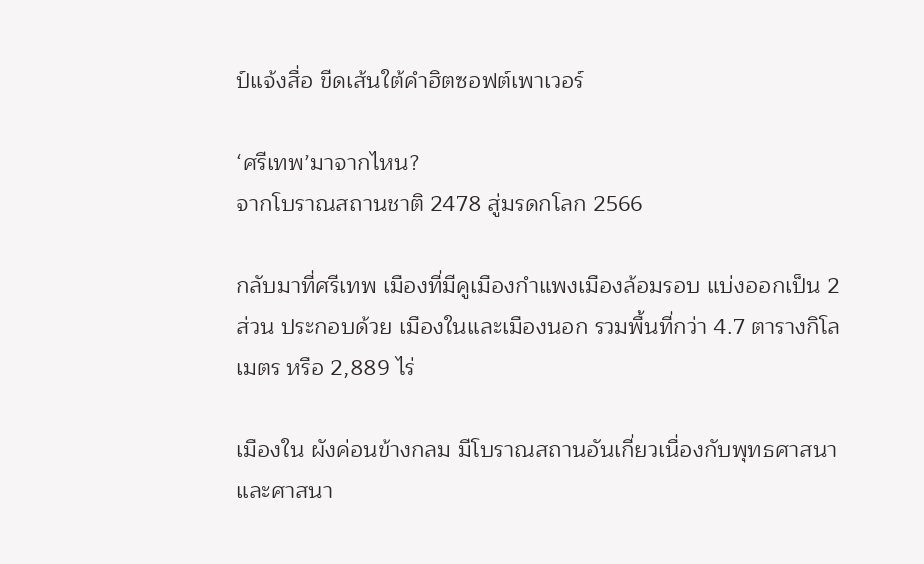ป์แจ้งสื่อ ขีดเส้นใต้คำฮิตซอฟต์เพาเวอร์

‘ศรีเทพ’มาจากไหน?
จากโบราณสถานชาติ 2478 สู่มรดกโลก 2566

กลับมาที่ศรีเทพ เมืองที่มีคูเมืองกำแพงเมืองล้อมรอบ แบ่งออกเป็น 2 ส่วน ประกอบด้วย เมืองในและเมืองนอก รวมพื้นที่กว่า 4.7 ตารางกิโลเมตร หรือ 2,889 ไร่

เมืองใน ผังค่อนข้างกลม มีโบราณสถานอันเกี่ยวเนื่องกับพุทธศาสนาและศาสนา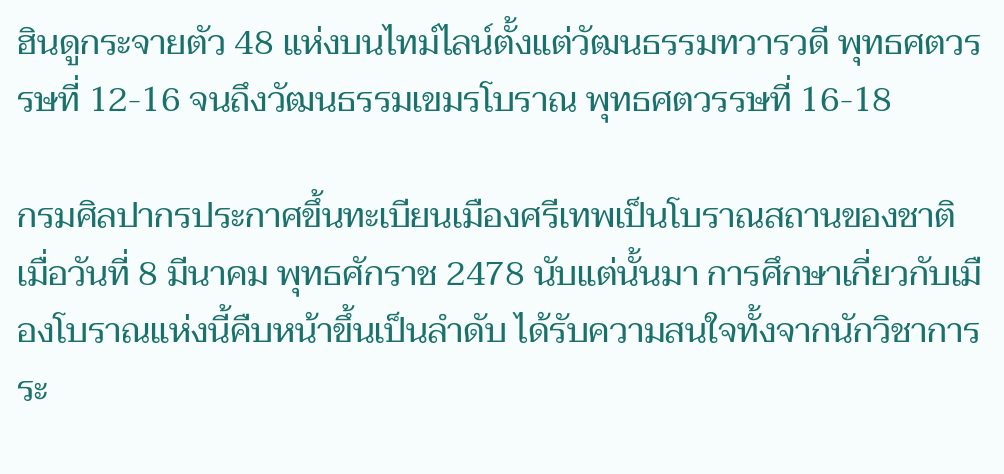ฮินดูกระจายตัว 48 แห่งบนไทม์ไลน์ตั้งแต่วัฒนธรรมทวารวดี พุทธศตวรรษที่ 12-16 จนถึงวัฒนธรรมเขมรโบราณ พุทธศตวรรษที่ 16-18

กรมศิลปากรประกาศขึ้นทะเบียนเมืองศรีเทพเป็นโบราณสถานของชาติ เมื่อวันที่ 8 มีนาคม พุทธศักราช 2478 นับแต่นั้นมา การศึกษาเกี่ยวกับเมืองโบราณแห่งนี้คืบหน้าขึ้นเป็นลำดับ ได้รับความสนใจทั้งจากนักวิชาการระ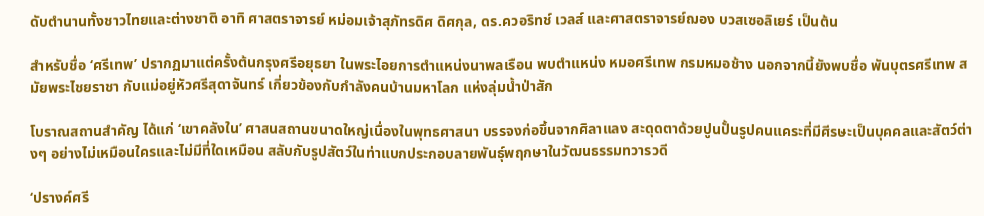ดับตำนานทั้งชาวไทยและต่างชาติ อาทิ ศาสตราจารย์ หม่อมเจ้าสุภัทรดิศ ดิศกุล, ดร.ควอริทช์ เวลส์ และศาสตราจารย์ฌอง บวสเซอลิเยร์ เป็นต้น

สำหรับชื่อ ‘ศรีเทพ’ ปรากฏมาแต่ครั้งต้นกรุงศรีอยุธยา ในพระไอยการตำแหน่งนาพลเรือน พบตำแหน่ง หมอศรีเทพ กรมหมอช้าง นอกจากนี้ยังพบชื่อ พันบุตรศรีเทพ สมัยพระไชยราชา กับแม่อยู่หัวศรีสุดาจันทร์ เกี่ยวข้องกับกำลังคนบ้านมหาโลก แห่งลุ่มน้ำป่าสัก

โบราณสถานสำคัญ ได้แก่ ‘เขาคลังใน’ ศาสนสถานขนาดใหญ่เนื่องในพุทธศาสนา บรรจงก่อขึ้นจากศิลาแลง สะดุดตาด้วยปูนปั้นรูปคนแคระที่มีศีรษะเป็นบุคคลและสัตว์ต่างๆ อย่างไม่เหมือนใครและไม่มีที่ใดเหมือน สลับกับรูปสัตว์ในท่าแบกประกอบลายพันธุ์พฤกษาในวัฒนธรรมทวารวดี

‘ปรางค์ศรี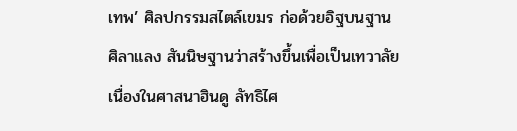เทพ’ ศิลปกรรมสไตล์เขมร ก่อด้วยอิฐบนฐานศิลาแลง สันนิษฐานว่าสร้างขึ้นเพื่อเป็นเทวาลัยเนื่องในศาสนาฮินดู ลัทธิไศ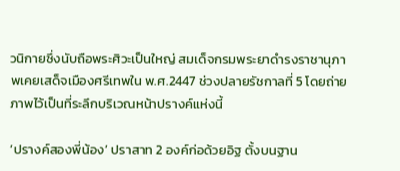วนิกายซึ่งนับถือพระศิวะเป็นใหญ่ สมเด็จกรมพระยาดำรงราชานุภาพเคยเสด็จเมืองศรีเทพใน พ.ศ.2447 ช่วงปลายรัชกาลที่ 5 โดยถ่ายภาพไว้เป็นที่ระลึกบริเวณหน้าปรางค์แห่งนี้

‘ปรางค์สองพี่น้อง’ ปราสาท 2 องค์ก่อด้วยอิฐ ตั้งบนฐาน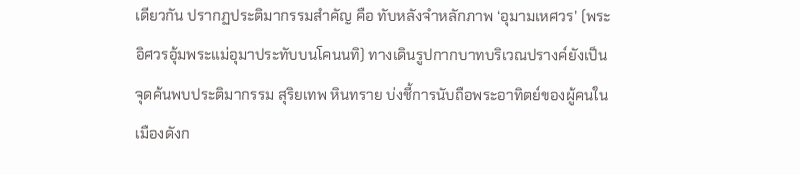เดียวกัน ปรากฏประติมากรรมสำคัญ คือ ทับหลังจำหลักภาพ ‘อุมามเหศวร’ (พระอิศวรอุ้มพระแม่อุมาประทับบนโคนนทิ) ทางเดินรูปกากบาทบริเวณปรางค์ยังเป็นจุดค้นพบประติมากรรม สุริยเทพ หินทราย บ่งชี้การนับถือพระอาทิตย์ของผู้คนในเมืองดังก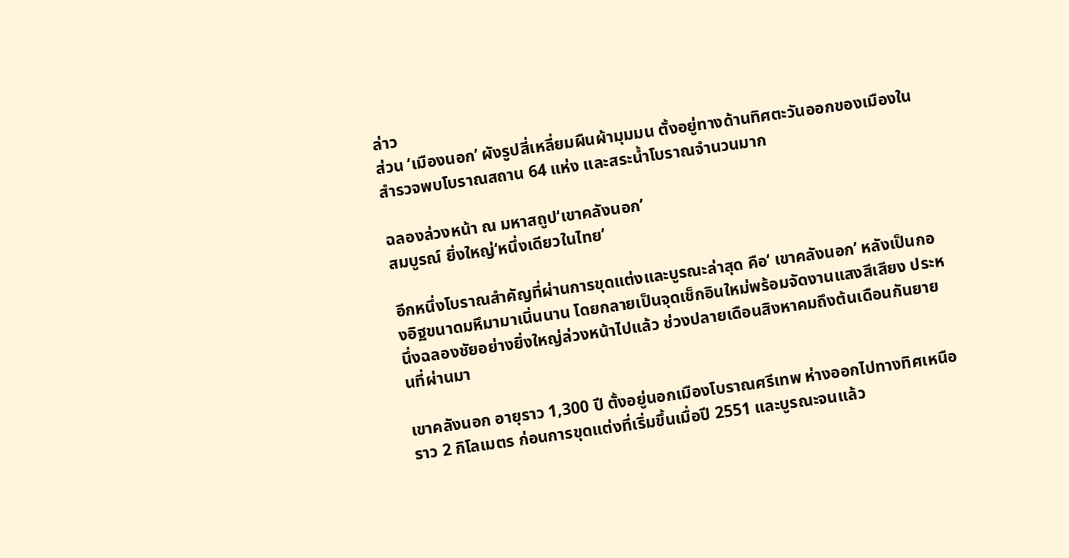ล่าว
ส่วน ‘เมืองนอก’ ผังรูปสี่เหลี่ยมผืนผ้ามุมมน ตั้งอยู่ทางด้านทิศตะวันออกของเมืองใน สำรวจพบโบราณสถาน 64 แห่ง และสระน้ำโบราณจำนวนมาก

ฉลองล่วงหน้า ณ มหาสถูป‘เขาคลังนอก’
สมบูรณ์ ยิ่งใหญ่‘หนึ่งเดียวในไทย’

อีกหนึ่งโบราณสำคัญที่ผ่านการขุดแต่งและบูรณะล่าสุด คือ‘ เขาคลังนอก’ หลังเป็นกองอิฐขนาดมหึมามาเนิ่นนาน โดยกลายเป็นจุดเช็กอินใหม่พร้อมจัดงานแสงสีเสียง ประหนึ่งฉลองชัยอย่างยิ่งใหญ่ล่วงหน้าไปแล้ว ช่วงปลายเดือนสิงหาคมถึงต้นเดือนกันยายนที่ผ่านมา

เขาคลังนอก อายุราว 1,300 ปี ตั้งอยู่นอกเมืองโบราณศรีเทพ ห่างออกไปทางทิศเหนือราว 2 กิโลเมตร ก่อนการขุดแต่งที่เริ่มขึ้นเมื่อปี 2551 และบูรณะจนแล้ว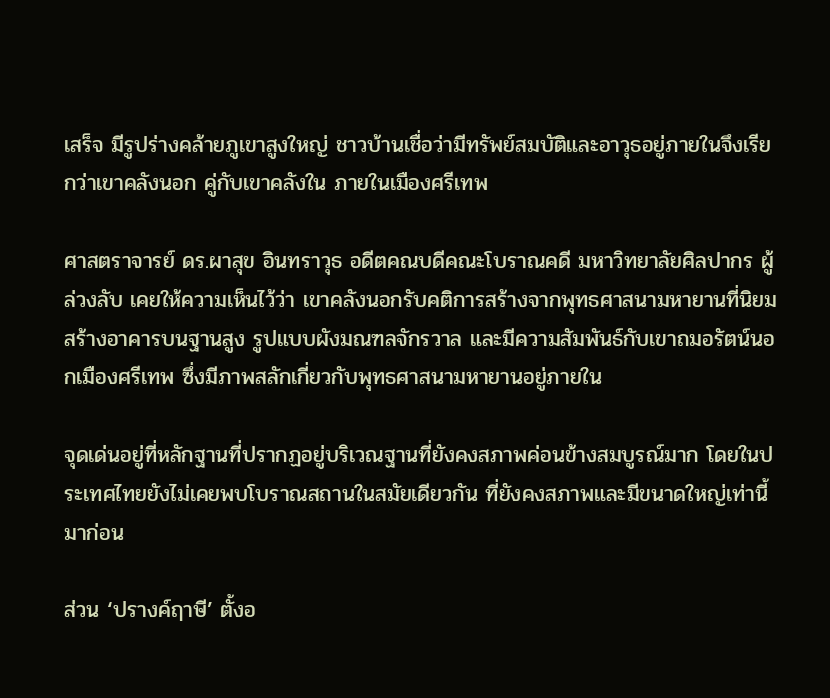เสร็จ มีรูปร่างคล้ายภูเขาสูงใหญ่ ชาวบ้านเชื่อว่ามีทรัพย์สมบัติและอาวุธอยู่ภายในจึงเรียกว่าเขาคลังนอก คู่กับเขาคลังใน ภายในเมืองศรีเทพ

ศาสตราจารย์ ดร.ผาสุข อินทราวุธ อดีตคณบดีคณะโบราณคดี มหาวิทยาลัยศิลปากร ผู้ล่วงลับ เคยให้ความเห็นไว้ว่า เขาคลังนอกรับคติการสร้างจากพุทธศาสนามหายานที่นิยมสร้างอาคารบนฐานสูง รูปแบบผังมณฑลจักรวาล และมีความสัมพันธ์กับเขาถมอรัตน์นอกเมืองศรีเทพ ซึ่งมีภาพสลักเกี่ยวกับพุทธศาสนามหายานอยู่ภายใน

จุดเด่นอยู่ที่หลักฐานที่ปรากฏอยู่บริเวณฐานที่ยังคงสภาพค่อนข้างสมบูรณ์มาก โดยในประเทศไทยยังไม่เคยพบโบราณสถานในสมัยเดียวกัน ที่ยังคงสภาพและมีขนาดใหญ่เท่านี้มาก่อน

ส่วน ‘ปรางค์ฤาษี’ ตั้งอ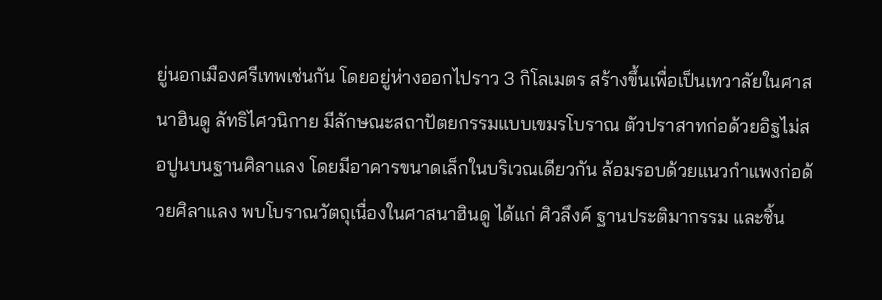ยู่นอกเมืองศรีเทพเช่นกัน โดยอยู่ห่างออกไปราว 3 กิโลเมตร สร้างขึ้นเพื่อเป็นเทวาลัยในศาสนาฮินดู ลัทธิไศวนิกาย มีลักษณะสถาปัตยกรรมแบบเขมรโบราณ ตัวปราสาทก่อด้วยอิฐไม่สอปูนบนฐานศิลาแลง โดยมีอาคารขนาดเล็กในบริเวณเดียวกัน ล้อมรอบด้วยแนวกำแพงก่อด้วยศิลาแลง พบโบราณวัตถุเนื่องในศาสนาฮินดู ได้แก่ ศิวลึงค์ ฐานประติมากรรม และชิ้น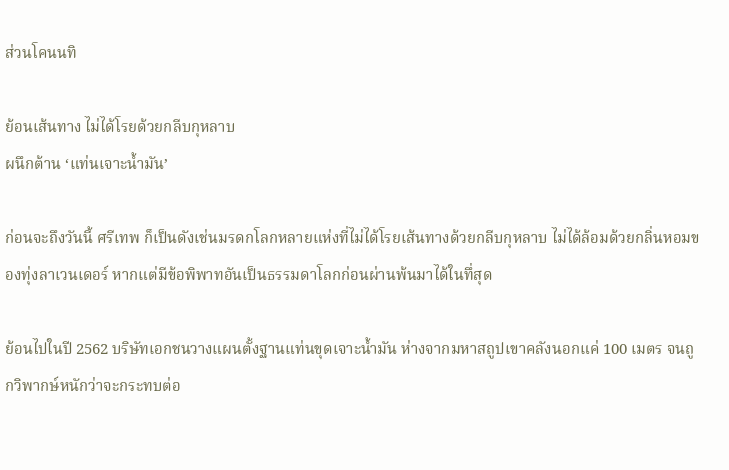ส่วนโคนนทิ

ย้อนเส้นทาง ไม่ได้โรยด้วยกลีบกุหลาบ
ผนึกต้าน ‘แท่นเจาะน้ำมัน’

ก่อนจะถึงวันนี้ ศรีเทพ ก็เป็นดังเช่นมรดกโลกหลายแห่งที่ไม่ได้โรยเส้นทางด้วยกลีบกุหลาบ ไม่ได้ล้อมด้วยกลิ่นหอมของทุ่งลาเวนเดอร์ หากแต่มีข้อพิพาทอันเป็นธรรมดาโลกก่อนผ่านพ้นมาได้ในทึ่สุด

ย้อนไปในปี 2562 บริษัทเอกชนวางแผนตั้งฐานแท่นขุดเจาะน้ำมัน ห่างจากมหาสถูปเขาคลังนอกแค่ 100 เมตร จนถูกวิพากษ์หนักว่าจะกระทบต่อ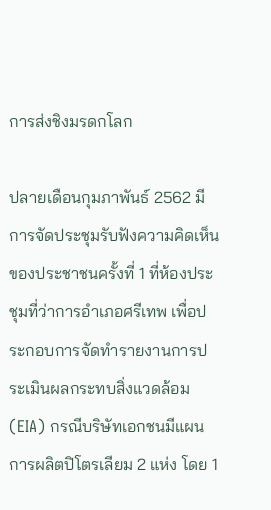การส่งชิงมรดกโลก

ปลายเดือนกุมภาพันธ์ 2562 มีการจัดประชุมรับฟังความคิดเห็นของประชาชนครั้งที่ 1 ที่ห้องประชุมที่ว่าการอำเภอศรีเทพ เพื่อประกอบการจัดทำรายงานการประเมินผลกระทบสิ่งแวดล้อม (EIA) กรณีบริษัทเอกชนมีแผนการผลิตปิโตรเลียม 2 แห่ง โดย 1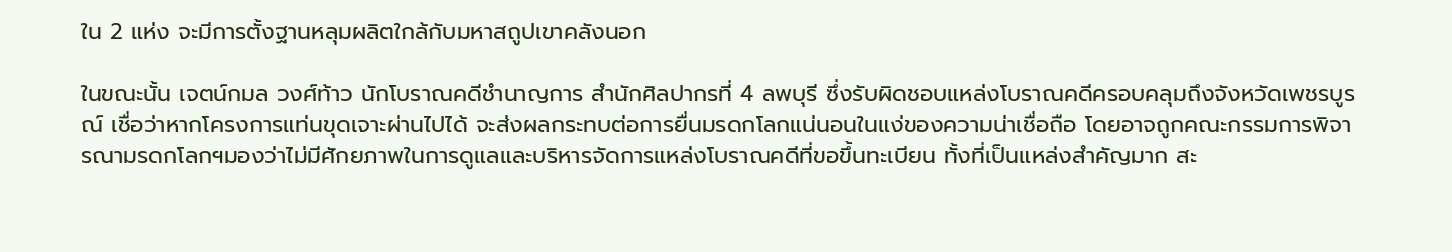ใน 2 แห่ง จะมีการตั้งฐานหลุมผลิตใกล้กับมหาสถูปเขาคลังนอก

ในขณะนั้น เจตน์กมล วงศ์ท้าว นักโบราณคดีชำนาญการ สำนักศิลปากรที่ 4 ลพบุรี ซึ่งรับผิดชอบแหล่งโบราณคดีครอบคลุมถึงจังหวัดเพชรบูรณ์ เชื่อว่าหากโครงการแท่นขุดเจาะผ่านไปได้ จะส่งผลกระทบต่อการยื่นมรดกโลกแน่นอนในแง่ของความน่าเชื่อถือ โดยอาจถูกคณะกรรมการพิจารณามรดกโลกฯมองว่าไม่มีศักยภาพในการดูแลและบริหารจัดการแหล่งโบราณคดีที่ขอขึ้นทะเบียน ทั้งที่เป็นแหล่งสำคัญมาก สะ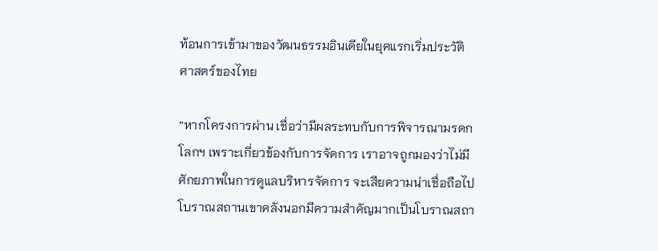ท้อนการเข้ามาของวัฒนธรรมอินเดียในยุคแรกเริ่มประวัติศาสตร์ของไทย

“หากโครงการผ่าน เชื่อว่ามีผลระทบกับการพิจารณามรดกโลกฯ เพราะเกี่ยวข้องกับการจัดการ เราอาจถูกมองว่าไม่มีศักยภาพในการดูแลบริหารจัดการ จะเสียความน่าเชื่อถือไป โบราณสถานเขาคลังนอกมีความสำคัญมากเป็นโบราณสถา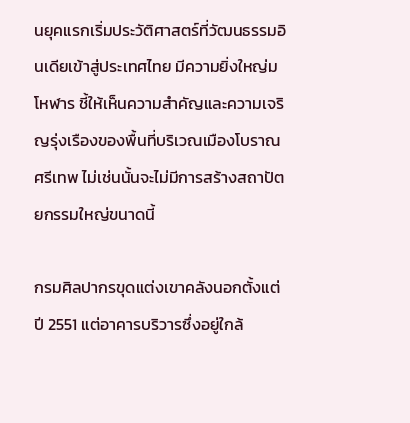นยุคแรกเริ่มประวัติศาสตร์ที่วัฒนธรรมอินเดียเข้าสู่ประเทศไทย มีความยิ่งใหญ่มโหฬาร ชี้ให้เห็นความสำคัญและความเจริญรุ่งเรืองของพื้นที่บริเวณเมืองโบราณศรีเทพ ไม่เช่นนั้นจะไม่มีการสร้างสถาปัตยกรรมใหญ่ขนาดนี้

กรมศิลปากรขุดแต่งเขาคลังนอกตั้งแต่ปี 2551 แต่อาคารบริวารซึ่งอยู่ใกล้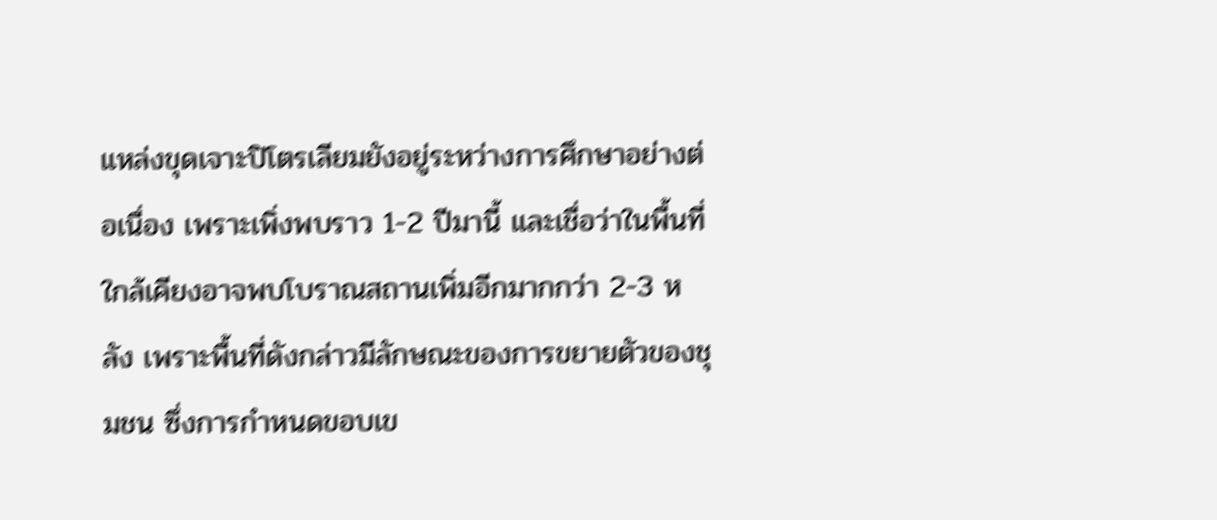แหล่งขุดเจาะปิโตรเลียมยังอยู่ระหว่างการศึกษาอย่างต่อเนื่อง เพราะเพิ่งพบราว 1-2 ปีมานี้ และเชื่อว่าในพื้นที่ใกล้เคียงอาจพบโบราณสถานเพิ่มอีกมากกว่า 2-3 หลัง เพราะพื้นที่ดังกล่าวมีลักษณะของการขยายตัวของชุมชน ซึ่งการกำหนดขอบเข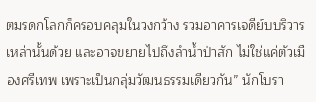ตมรดกโลกก็ครอบคลุมในวงกว้าง รวมอาคารเจดีย์บบริวารเหล่านั้นด้วย และอาจขยายไปถึงลำน้ำป่าสัก ไม่ใช่แค่ตัวเมืองศรีเทพ เพราะเป็นกลุ่มวัฒนธรรมเดียวกัน” นักโบรา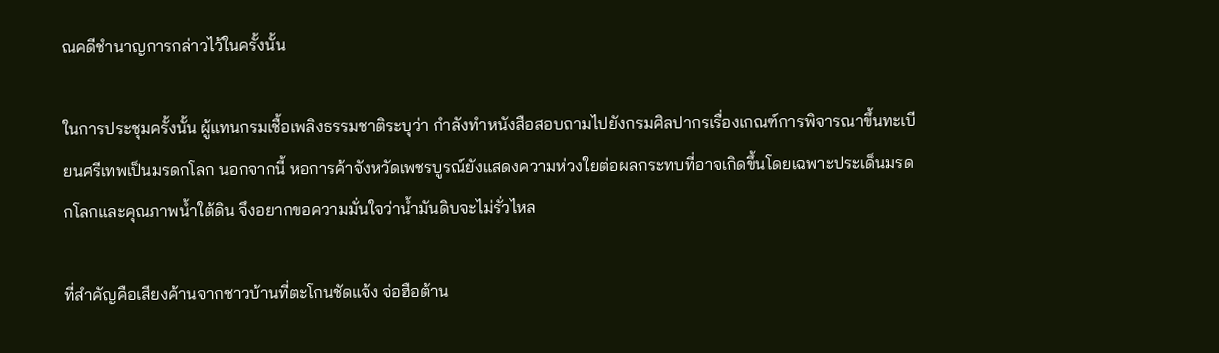ณคดีชำนาญการกล่าวไว้ในครั้งนั้น

ในการประชุมครั้งนั้น ผู้แทนกรมเชื้อเพลิงธรรมชาติระบุว่า กำลังทำหนังสือสอบถามไปยังกรมศิลปากรเรื่องเกณฑ์การพิจารณาขึ้นทะเบียนศรีเทพเป็นมรดกโลก นอกจากนี้ หอการค้าจังหวัดเพชรบูรณ์ยังแสดงความห่วงใยต่อผลกระทบที่อาจเกิดขึ้นโดยเฉพาะประเด็นมรดกโลกและคุณภาพน้ำใต้ดิน จึงอยากขอความมั่นใจว่าน้ำมันดิบจะไม่รั่วไหล

ที่สำคัญคือเสียงค้านจากชาวบ้านที่ตะโกนชัดแจ้ง จ่อฮือต้าน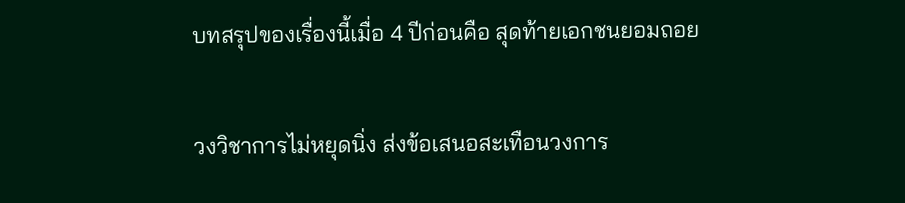บทสรุปของเรื่องนี้เมื่อ 4 ปีก่อนคือ สุดท้ายเอกชนยอมถอย

วงวิชาการไม่หยุดนิ่ง ส่งข้อเสนอสะเทือนวงการ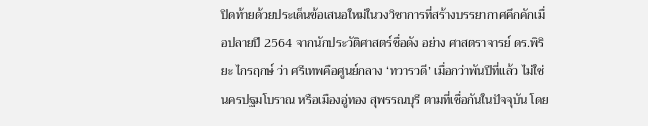ปิดท้ายด้วยประเด็นข้อเสนอใหม่ในวงวิชาการที่สร้างบรรยากาศคึกคักเมื่อปลายปี 2564 จากนักประวัติศาสตร์ชื่อดัง อย่าง ศาสตราจารย์ ดร.พิริยะ ไกรฤกษ์ ว่า ศรีเทพคือศูนย์กลาง ‘ทวารวดี’ เมื่อกว่าพันปีที่แล้ว ไม่ใช่นครปฐมโบราณ หรือเมืองอู่ทอง สุพรรณบุรี ตามที่เชื่อกันในปัจจุบัน โดย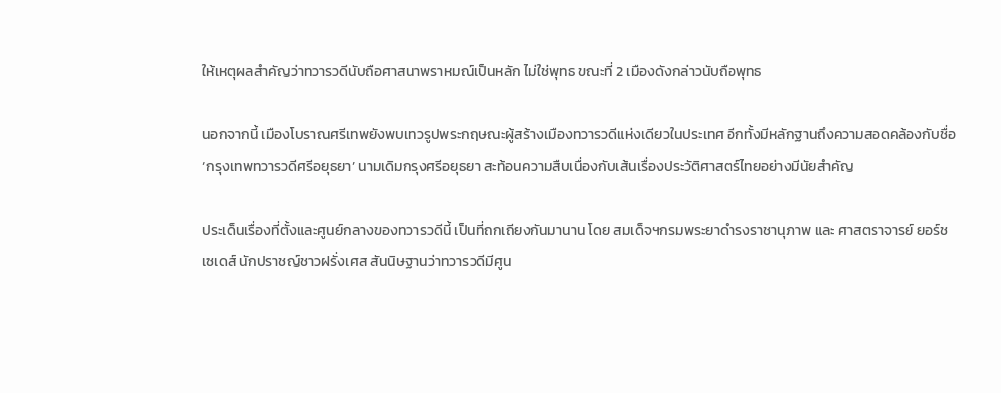ให้เหตุผลสำคัญว่าทวารวดีนับถือศาสนาพราหมณ์เป็นหลัก ไม่ใช่พุทธ ขณะที่ 2 เมืองดังกล่าวนับถือพุทธ

นอกจากนี้ เมืองโบราณศรีเทพยังพบเทวรูปพระกฤษณะผู้สร้างเมืองทวารวดีแห่งเดียวในประเทศ อีกทั้งมีหลักฐานถึงความสอดคล้องกับชื่อ ‘กรุงเทพทวารวดีศรีอยุธยา’ นามเดิมกรุงศรีอยุธยา สะท้อนความสืบเนื่องกับเส้นเรื่องประวัติศาสตร์ไทยอย่างมีนัยสำคัญ

ประเด็นเรื่องที่ตั้งและศูนย์กลางของทวารวดีนี้ เป็นที่ถกเถียงกันมานาน โดย สมเด็จฯกรมพระยาดำรงราชานุภาพ และ ศาสตราจารย์ ยอร์ช เซเดส์ นักปราชญ์ชาวฝรั่งเศส สันนิษฐานว่าทวารวดีมีศูน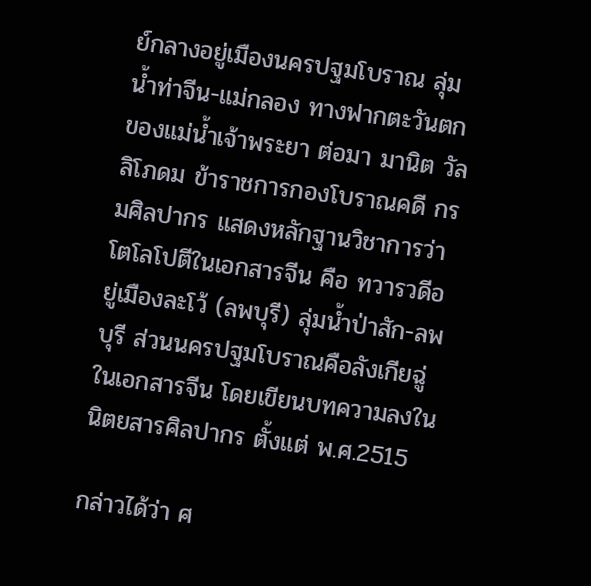ย์กลางอยู่เมืองนครปฐมโบราณ ลุ่มน้ำท่าจีน-แม่กลอง ทางฟากตะวันตกของแม่น้ำเจ้าพระยา ต่อมา มานิต วัลลิโภดม ข้าราชการกองโบราณคดี กรมศิลปากร แสดงหลักฐานวิชาการว่าโตโลโปตีในเอกสารจีน คือ ทวารวดีอยู่เมืองละโว้ (ลพบุรี) ลุ่มน้ำป่าสัก-ลพบุรี ส่วนนครปฐมโบราณคือลังเกียฉู่ในเอกสารจีน โดยเขียนบทความลงในนิตยสารศิลปากร ตั้งแต่ พ.ศ.2515

กล่าวได้ว่า ศ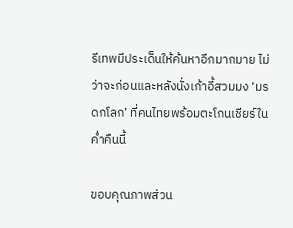รีเทพมีประเด็นให้ค้นหาอีกมากมาย ไม่ว่าจะก่อนและหลังนั่งเก้าอี้สวมมง ‘มรดกโลก’ ที่คนไทยพร้อมตะโกนเชียร์ในค่ำคืนนี้

ขอบคุณภาพส่วน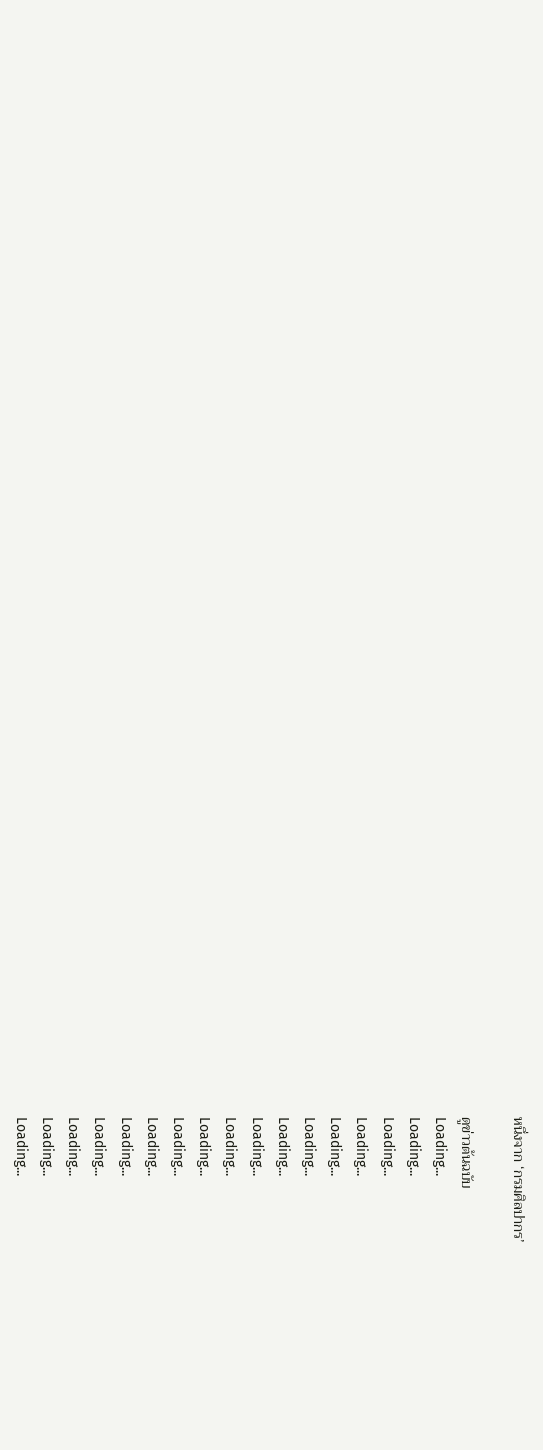หนึ่งจาก ‘กรมศิลปากร’

ดูข่าวต้นฉบับ
Loading...
Loading...
Loading...
Loading...
Loading...
Loading...
Loading...
Loading...
Loading...
Loading...
Loading...
Loading...
Loading...
Loading...
Loading...
Loading...
Loading...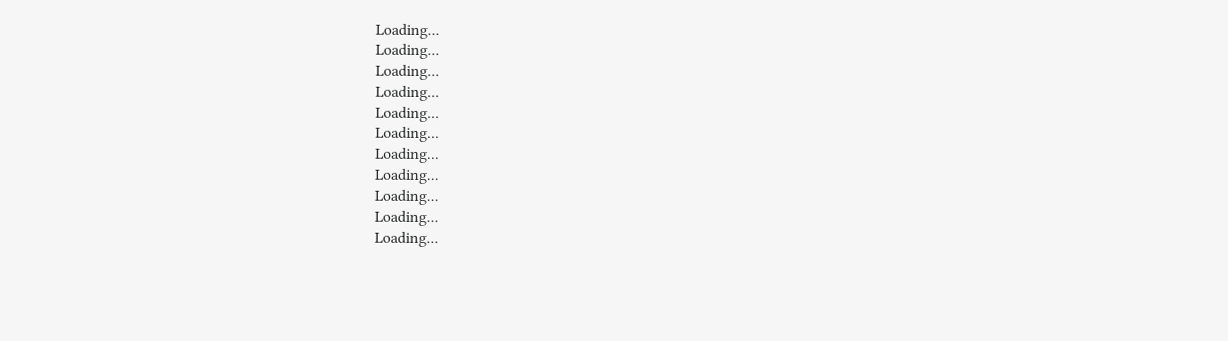Loading...
Loading...
Loading...
Loading...
Loading...
Loading...
Loading...
Loading...
Loading...
Loading...
Loading...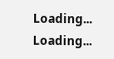Loading...
Loading...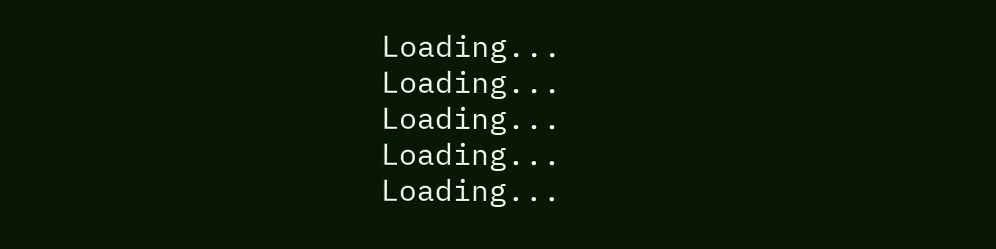Loading...
Loading...
Loading...
Loading...
Loading...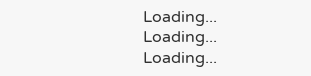Loading...
Loading...
Loading...